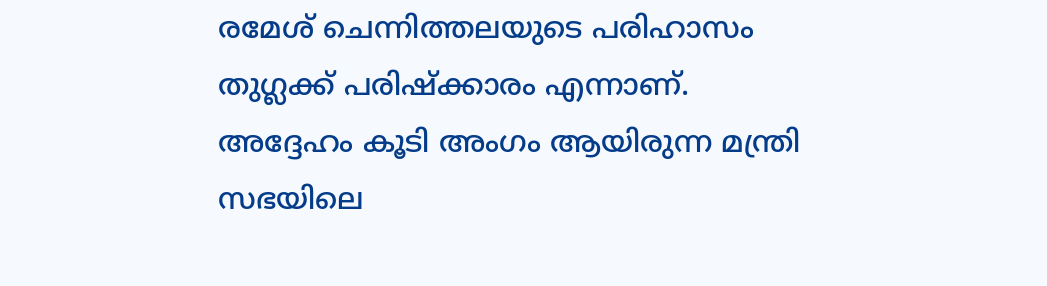രമേശ്‌ ചെന്നിത്തലയുടെ പരിഹാസം തുഗ്ലക്ക് പരിഷ്ക്കാരം എന്നാണ്. അദ്ദേഹം കൂടി അംഗം ആയിരുന്ന മന്ത്രി സഭയിലെ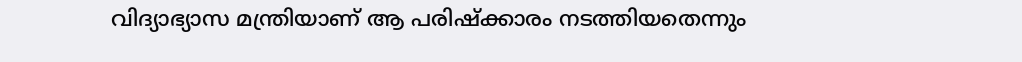വിദ്യാഭ്യാസ മന്ത്രിയാണ് ആ പരിഷ്ക്കാരം നടത്തിയതെന്നും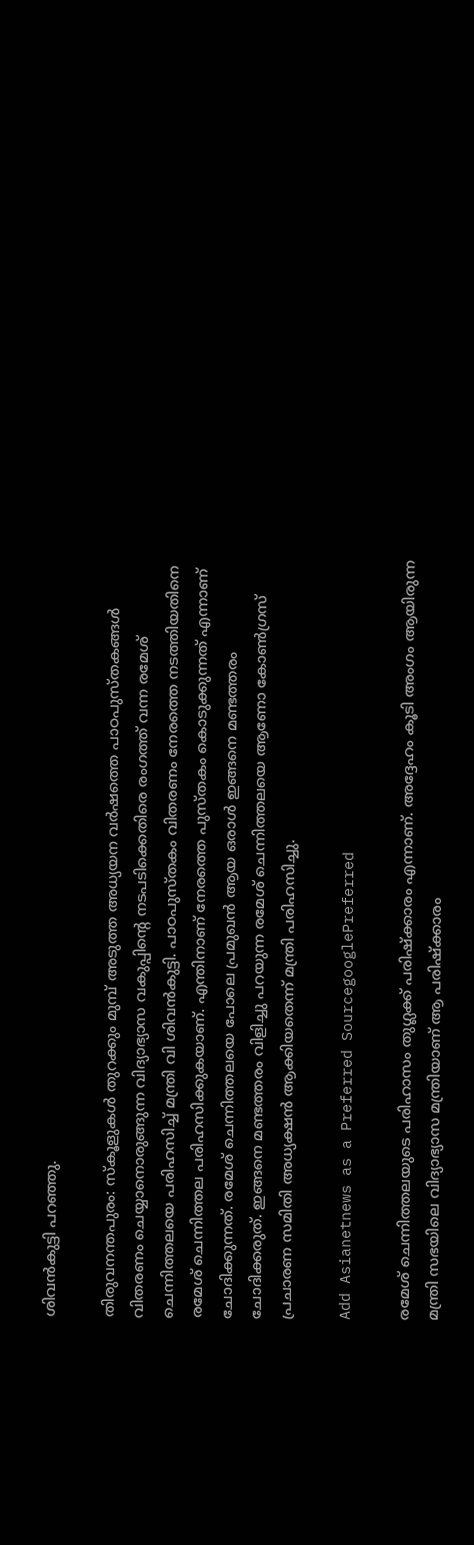ശിവൻകുട്ടി പറഞ്ഞു.

തിരുവനന്തപുരം: സ്‌കൂളുകൾ തുറക്കും മുമ്പ്‌ അടുത്ത അധ്യയന വർഷത്തെ പാഠപുസ്‌തകങ്ങൾ വിതരണം ചെയ്യാനൊരുങ്ങുന്ന വിദ്യാഭ്യാസ വകുപ്പിന്റെ നടപടിക്കെതിരെ രംഗത്ത് വന്ന രമേശ് ചെന്നിത്തലയെ പരിഹസിച്ച് മന്ത്രി വി ശിവൻകുട്ടി. പാഠപുസ്തകം വിതരണം നേരത്തെ നടത്തിയതിനെ രമേശ്‌ ചെന്നിത്തല പരിഹസിക്കുകയാണ്. എന്തിനാണ് നേരത്തെ പുസ്തകം കൊടുക്കുന്നത് എന്നാണ് ചോദിക്കുന്നത്. രമേശ്‌ ചെന്നിത്തലയെ പോലെ പ്രമുഖൻ ആയ ഒരാൾ ഇങ്ങനെ മണ്ടത്തരം ചോദിക്കരുത്. ഇങ്ങനെ മണ്ടത്തരം വിളിച്ചു പറയുന്ന രമേശ്‌ ചെന്നിത്തലയെ ആണോ കോൺഗ്രസ്‌ പ്രചാരണ സമിതി അധ്യക്ഷൻ ആക്കിയതെന്ന് മന്ത്രി പരിഹസിച്ചു.

Add Asianetnews as a Preferred SourcegooglePreferred

രമേശ്‌ ചെന്നിത്തലയുടെ പരിഹാസം തുഗ്ലക്ക് പരിഷ്ക്കാരം എന്നാണ്. അദ്ദേഹം കൂടി അംഗം ആയിരുന്ന മന്ത്രി സഭയിലെ വിദ്യാഭ്യാസ മന്ത്രിയാണ് ആ പരിഷ്ക്കാരം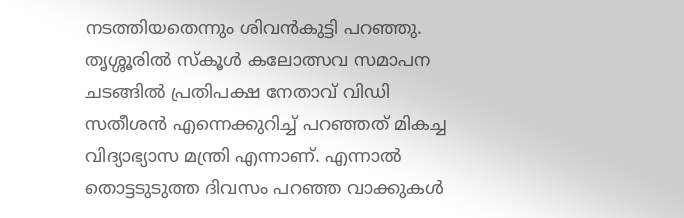നടത്തിയതെന്നും ശിവൻകുട്ടി പറഞ്ഞു. തൃശ്ശൂരിൽ സ്കൂൾ കലോത്സവ സമാപന ചടങ്ങിൽ പ്രതിപക്ഷ നേതാവ് വിഡി സതീശൻ എന്നെക്കുറിച്ച് പറഞ്ഞത് മികച്ച വിദ്യാഭ്യാസ മന്ത്രി എന്നാണ്. എന്നാൽ തൊട്ടടുടുത്ത ദിവസം പറഞ്ഞ വാക്കുകൾ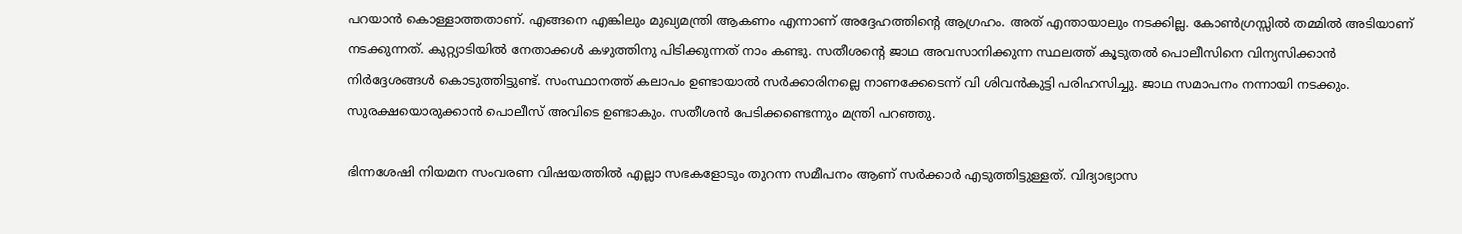പറയാൻ കൊള്ളാത്തതാണ്. എങ്ങനെ എങ്കിലും മുഖ്യമന്ത്രി ആകണം എന്നാണ് അദ്ദേഹത്തിന്റെ ആഗ്രഹം. അത് എന്തായാലും നടക്കില്ല. കോൺഗ്രസ്സിൽ തമ്മിൽ അടിയാണ് നടക്കുന്നത്. കുറ്റ്യാടിയിൽ നേതാക്കൾ കഴുത്തിനു പിടിക്കുന്നത് നാം കണ്ടു. സതീശന്റെ ജാഥ അവസാനിക്കുന്ന സ്ഥലത്ത് കൂടുതൽ പൊലീസിനെ വിന്യസിക്കാൻ നിർദ്ദേശങ്ങൾ കൊടുത്തിട്ടുണ്ട്. സംസ്ഥാനത്ത് കലാപം ഉണ്ടായാൽ സർക്കാരിനല്ലെ നാണക്കേടെന്ന് വി ശിവൻകുട്ടി പരിഹസിച്ചു. ജാഥ സമാപനം നന്നായി നടക്കും. സുരക്ഷയൊരുക്കാൻ പൊലീസ് അവിടെ ഉണ്ടാകും. സതീശൻ പേടിക്കണ്ടെന്നും മന്ത്രി പറഞ്ഞു.

ഭിന്നശേഷി നിയമന സംവരണ വിഷയത്തിൽ എല്ലാ സഭകളോടും തുറന്ന സമീപനം ആണ് സർക്കാർ എടുത്തിട്ടുള്ളത്. വിദ്യാഭ്യാസ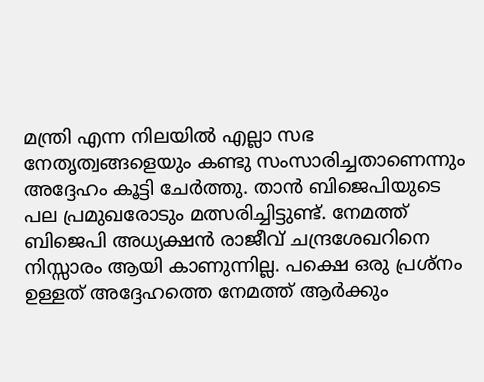മന്ത്രി എന്ന നിലയിൽ എല്ലാ സഭ നേതൃത്വങ്ങളെയും കണ്ടു സംസാരിച്ചതാണെന്നും അദ്ദേഹം കൂട്ടി ചേർത്തു. താൻ ബിജെപിയുടെ പല പ്രമുഖരോടും മത്സരിച്ചിട്ടുണ്ട്. നേമത്ത് ബിജെപി അധ്യക്ഷൻ രാജീവ്‌ ചന്ദ്രശേഖറിനെ നിസ്സാരം ആയി കാണുന്നില്ല. പക്ഷെ ഒരു പ്രശ്നം ഉള്ളത് അദ്ദേഹത്തെ നേമത്ത് ആർക്കും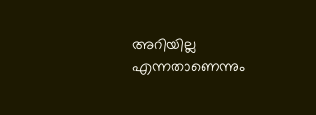അറിയില്ല എന്നതാണെന്നും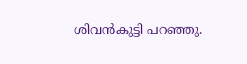ശിവൻകുട്ടി പറഞ്ഞു.